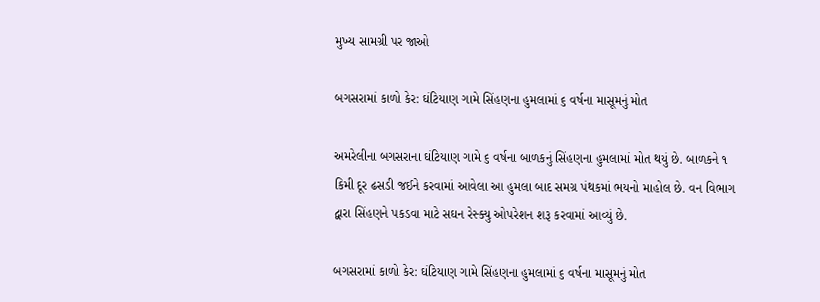મુખ્ય સામગ્રી પર જાઓ

બગસરામાં કાળો કેર: ઘંટિયાણ ગામે સિંહણના હુમલામાં ૬ વર્ષના માસૂમનું મોત

અમરેલીના બગસરાના ઘંટિયાણ ગામે ૬ વર્ષના બાળકનું સિંહણના હુમલામાં મોત થયું છે. બાળકને ૧ કિમી દૂર ઢસડી જઈને કરવામાં આવેલા આ હુમલા બાદ સમગ્ર પંથકમાં ભયનો માહોલ છે. વન વિભાગ દ્વારા સિંહણને પકડવા માટે સઘન રેસ્ક્યુ ઓપરેશન શરૂ કરવામાં આવ્યું છે.

બગસરામાં કાળો કેર: ઘંટિયાણ ગામે સિંહણના હુમલામાં ૬ વર્ષના માસૂમનું મોત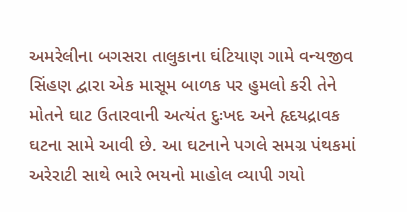અમરેલીના બગસરા તાલુકાના ઘંટિયાણ ગામે વન્યજીવ સિંહણ દ્વારા એક માસૂમ બાળક પર હુમલો કરી તેને મોતને ઘાટ ઉતારવાની અત્યંત દુઃખદ અને હૃદયદ્રાવક ઘટના સામે આવી છે. આ ઘટનાને પગલે સમગ્ર પંથકમાં અરેરાટી સાથે ભારે ભયનો માહોલ વ્યાપી ગયો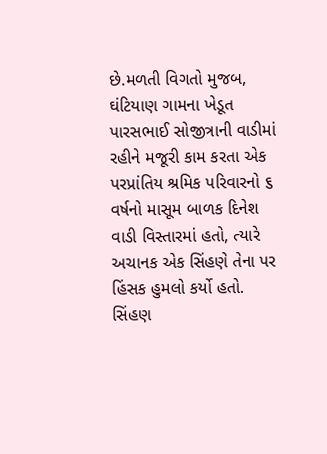છે.મળતી વિગતો મુજબ, ઘંટિયાણ ગામના ખેડૂત પારસભાઈ સોજીત્રાની વાડીમાં રહીને મજૂરી કામ કરતા એક પરપ્રાંતિય શ્રમિક પરિવારનો ૬ વર્ષનો માસૂમ બાળક દિનેશ વાડી વિસ્તારમાં હતો, ત્યારે અચાનક એક સિંહણે તેના પર હિંસક હુમલો કર્યો હતો. સિંહણ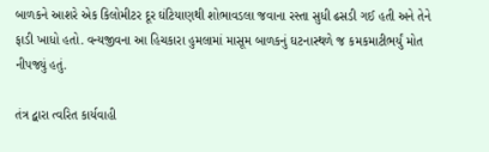બાળકને આશરે એક કિલોમીટર દૂર ઘંટિયાણથી શોભાવડલા જવાના રસ્તા સુધી ઢસડી ગઈ હતી અને તેને ફાડી ખાધો હતો. વન્યજીવના આ હિચકારા હુમલામાં માસૂમ બાળકનું ઘટનાસ્થળે જ કમકમાટીભર્યું મોત નીપજ્યું હતું.

તંત્ર દ્વારા ત્વરિત કાર્યવાહી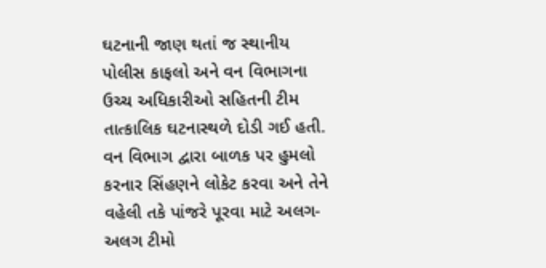ઘટનાની જાણ થતાં જ સ્થાનીય પોલીસ કાફલો અને વન વિભાગના ઉચ્ચ અધિકારીઓ સહિતની ટીમ તાત્કાલિક ઘટનાસ્થળે દોડી ગઈ હતી. વન વિભાગ દ્વારા બાળક પર હુમલો કરનાર સિંહણને લોકેટ કરવા અને તેને વહેલી તકે પાંજરે પૂરવા માટે અલગ-અલગ ટીમો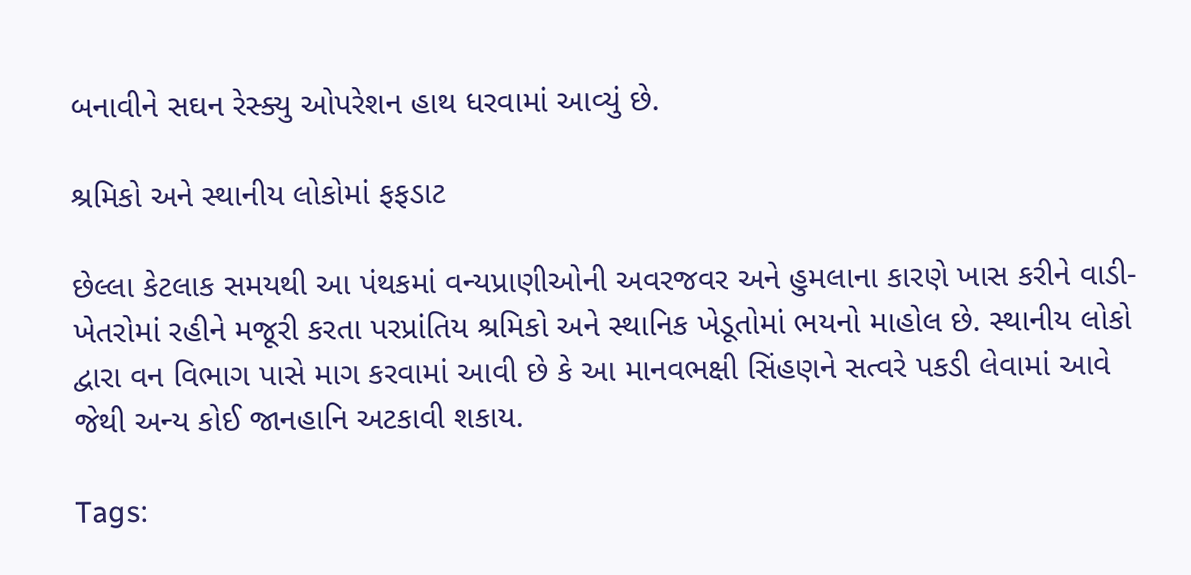બનાવીને સઘન રેસ્ક્યુ ઓપરેશન હાથ ધરવામાં આવ્યું છે.

શ્રમિકો અને સ્થાનીય લોકોમાં ફફડાટ

છેલ્લા કેટલાક સમયથી આ પંથકમાં વન્યપ્રાણીઓની અવરજવર અને હુમલાના કારણે ખાસ કરીને વાડી-ખેતરોમાં રહીને મજૂરી કરતા પરપ્રાંતિય શ્રમિકો અને સ્થાનિક ખેડૂતોમાં ભયનો માહોલ છે. સ્થાનીય લોકો દ્વારા વન વિભાગ પાસે માગ કરવામાં આવી છે કે આ માનવભક્ષી સિંહણને સત્વરે પકડી લેવામાં આવે જેથી અન્ય કોઈ જાનહાનિ અટકાવી શકાય.

Tags: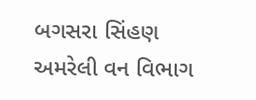બગસરા સિંહણ અમરેલી વન વિભાગ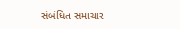સંબંધિત સમાચાર